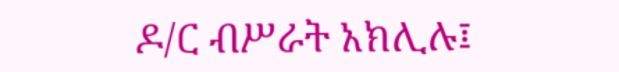ዶ/ር ብሥራት አክሊሉ፤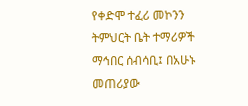የቀድሞ ተፈሪ መኮንን ትምህርት ቤት ተማሪዎች ማኅበር ሰብሳቢ፤ በአሁኑ መጠሪያው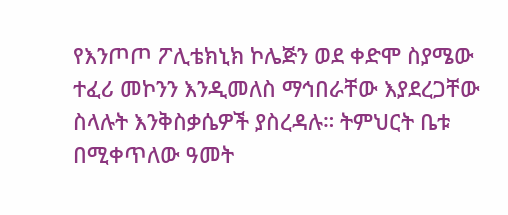የእንጦጦ ፖሊቴክኒክ ኮሌጅን ወደ ቀድሞ ስያሜው ተፈሪ መኮንን እንዲመለስ ማኅበራቸው እያደረጋቸው ስላሉት እንቅስቃሴዎች ያስረዳሉ። ትምህርት ቤቱ በሚቀጥለው ዓመት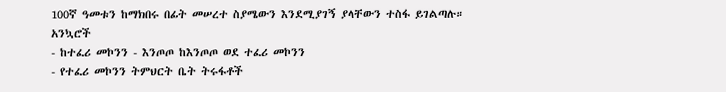100ኛ ዓመቱን ከማክበሩ በፊት መሠረተ ስያሜውን እንደሚያገኝ ያላቸውን ተስፋ ይገልጣሉ።
አንኳሮች
- ከተፈሪ መኮንን - እንጦጦ ከእንጦጦ ወደ ተፈሪ መኮንን
- የተፈሪ መኮንን ትምህርት ቤት ትሩፋቶች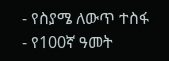- የስያሜ ለውጥ ተስፋ
- የ100ኛ ዓመት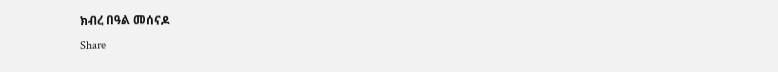ክብረ በዓል መሰናዶ
Share